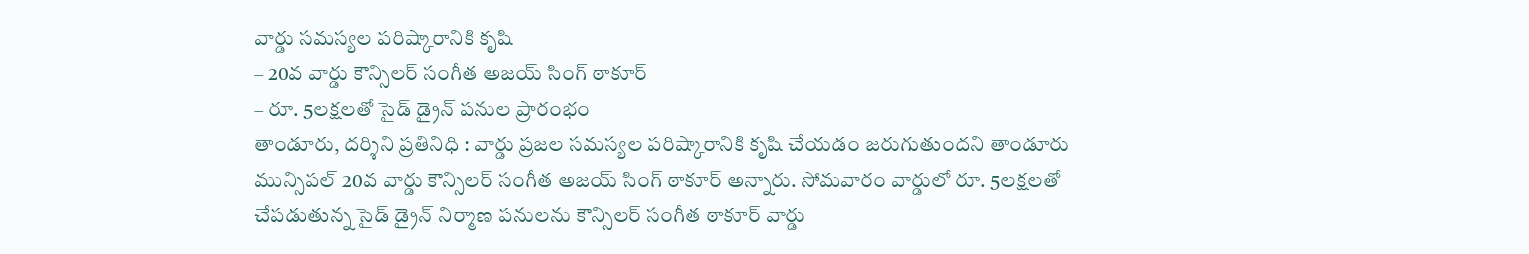వార్డు సమస్యల పరిష్కారానికి కృషి
– 20వ వార్డు కౌన్సిలర్ సంగీత అజయ్ సింగ్ ఠాకూర్
– రూ. 5లక్షలతో సైడ్ డ్రైన్ పనుల ప్రారంభం
తాండూరు, దర్శిని ప్రతినిధి : వార్డు ప్రజల సమస్యల పరిష్కారానికి కృషి చేయడం జరుగుతుందని తాండూరు మున్సిపల్ 20వ వార్డు కౌన్సిలర్ సంగీత అజయ్ సింగ్ ఠాకూర్ అన్నారు. సోమవారం వార్డులో రూ. 5లక్షలతో చేపడుతున్న సైడ్ డ్రైన్ నిర్మాణ పనులను కౌన్సిలర్ సంగీత ఠాకూర్ వార్డు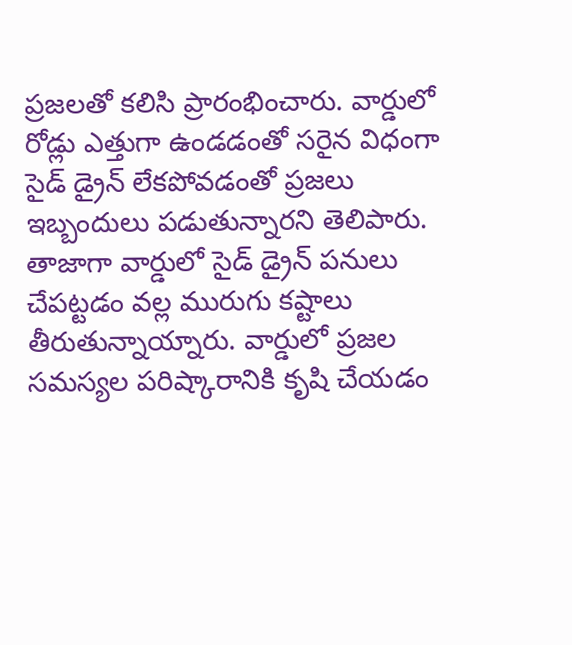ప్రజలతో కలిసి ప్రారంభించారు. వార్డులో రోడ్లు ఎత్తుగా ఉండడంతో సరైన విధంగా సైడ్ డ్రైన్ లేకపోవడంతో ప్రజలు ఇబ్బందులు పడుతున్నారని తెలిపారు. తాజాగా వార్డులో సైడ్ డ్రైన్ పనులు చేపట్టడం వల్ల మురుగు కష్టాలు తీరుతున్నాయ్నారు. వార్డులో ప్రజల సమస్యల పరిష్కారానికి కృషి చేయడం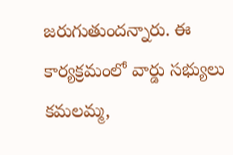జరుగుతుందన్నారు. ఈ కార్యక్రమంలో వార్డు సభ్యులు కమలమ్మ,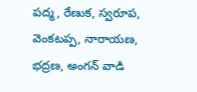పద్మ, రేణుక, స్వరూప, వెంకటప్ప, నారాయణ, భద్రణ, అంగన్ వాడి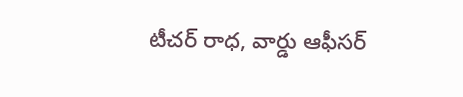టీచర్ రాధ, వార్డు ఆఫీసర్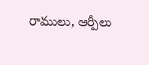రాములు, ఆర్పీలు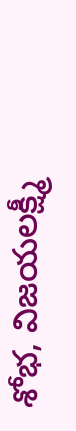శోభ, విజయలక్ష్మీ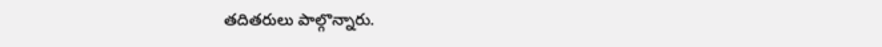తదితరులు పాల్గొన్నారు.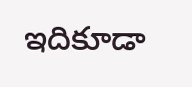ఇదికూడా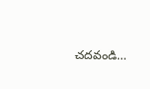చదవండి…